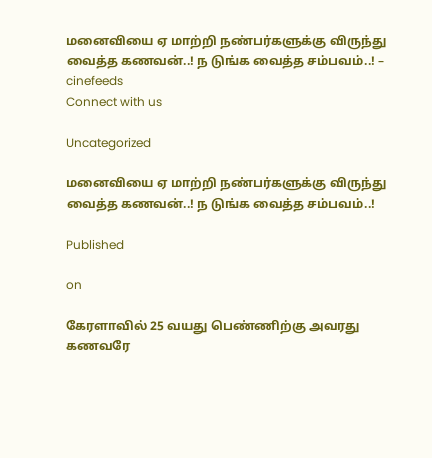மனைவியை ஏ மாற்றி நண்பர்களுக்கு விருந்து வைத்த கணவன்..! ந டுங்க வைத்த சம்பவம்..! – cinefeeds
Connect with us

Uncategorized

மனைவியை ஏ மாற்றி நண்பர்களுக்கு விருந்து வைத்த கணவன்..! ந டுங்க வைத்த சம்பவம்..!

Published

on

கேரளாவில் 25 வயது பெண்ணிற்கு அவரது கணவரே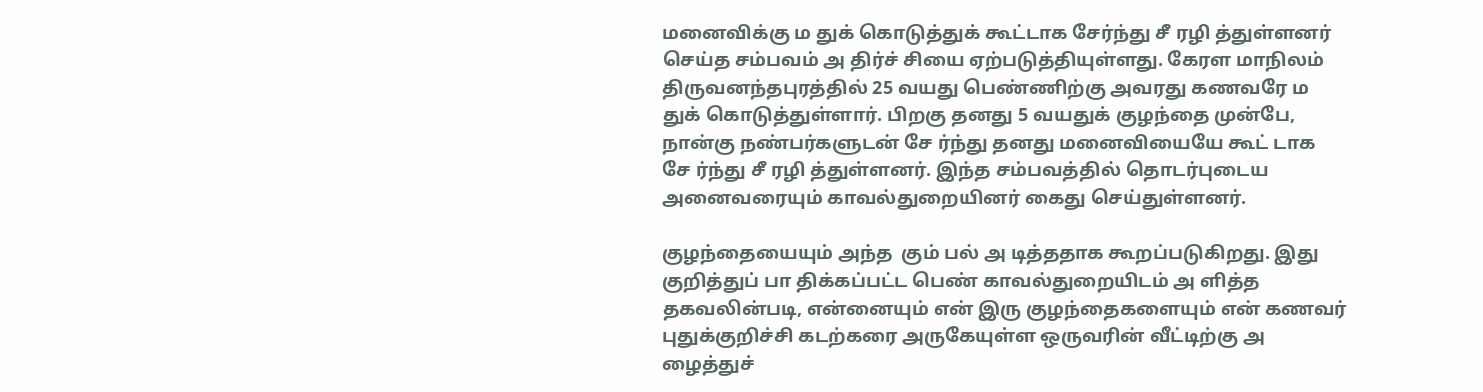மனைவிக்கு ம துக் கொடுத்துக் கூட்டாக சேர்ந்து சீ ரழி த்துள்ளனர் செய்த சம்பவம் அ திர்ச் சியை ஏற்படுத்தியுள்ளது. கேரள மாநிலம் திருவனந்தபுரத்தில் 25 வயது பெண்ணிற்கு அவரது கணவரே ம துக் கொடுத்துள்ளார். பிறகு தனது 5 வயதுக் குழந்தை முன்பே, நான்கு நண்பர்களுடன் சே ர்ந்து தனது மனைவியையே கூட் டாக சே ர்ந்து சீ ரழி த்துள்ளனர். இந்த சம்பவத்தில் தொடர்புடைய அனைவரையும் காவல்துறையினர் கைது செய்துள்ளனர்.

குழந்தையையும் அந்த  கும் பல் அ டித்ததாக கூறப்படுகிறது. இது குறித்துப் பா திக்கப்பட்ட பெண் காவல்துறையிடம் அ ளித்த தகவலின்படி, என்னையும் என் இரு குழந்தைகளையும் என் கணவர் புதுக்குறிச்சி கடற்கரை அருகேயுள்ள ஒருவரின் வீட்டிற்கு அ ழைத்துச்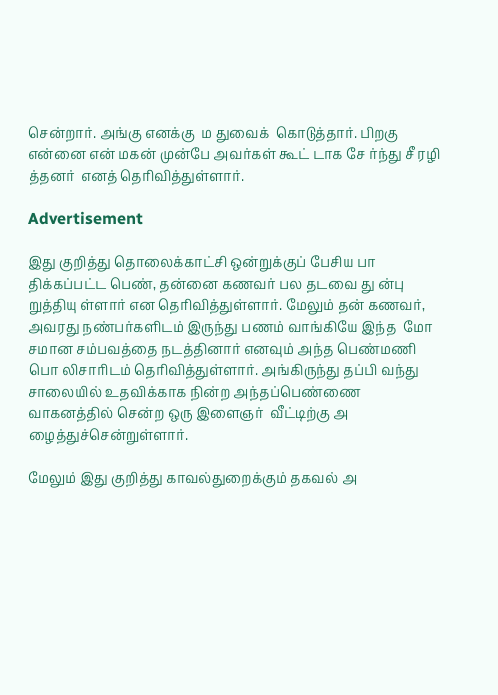சென்றார். அங்கு எனக்கு  ம துவைக்  கொடுத்தார். பிறகு என்னை என் மகன் முன்பே அவர்கள் கூட் டாக சே ர்ந்து சீ ரழி த்தனர்  எனத் தெரிவித்துள்ளார்.

Advertisement

இது குறித்து தொலைக்காட்சி ஒன்றுக்குப் பேசிய பா திக்கப்பட்ட பெண், தன்னை கணவர் பல தடவை து ன்பு றுத்தியு ள்ளார் என தெரிவித்துள்ளார். மேலும் தன் கணவர், அவரது நண்பர்களிடம் இருந்து பணம் வாங்கியே இந்த  மோ சமான சம்பவத்தை நடத்தினார் எனவும் அந்த பெண்மணி பொ லிசாரிடம் தெரிவித்துள்ளார். அங்கிருந்து தப்பி வந்து சாலையில் உதவிக்காக நின்ற அந்தப்பெண்ணை வாகனத்தில் சென்ற ஒரு இளைஞர்  வீட்டிற்கு அ ழைத்துச்சென்றுள்ளார்.

மேலும் இது குறித்து காவல்துறைக்கும் தகவல் அ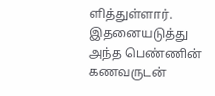ளித்துள்ளார். இதனையடுத்து அந்த பெண்ணின் கணவருடன்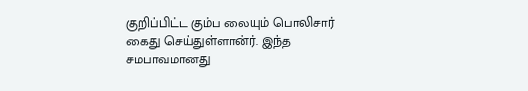குறிப்பிட்ட கும்ப லையும் பொலிசார் கைது செய்துள்ளான்ர். இந்த சமபாவமானது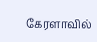கேரளாவில்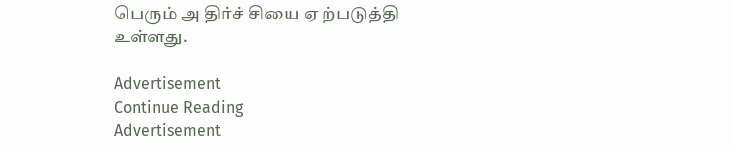பெரும் அ திர்ச் சியை ஏ ற்படுத்தி உள்ளது.

Advertisement
Continue Reading
Advertisement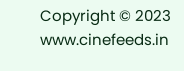Copyright © 2023 www.cinefeeds.in